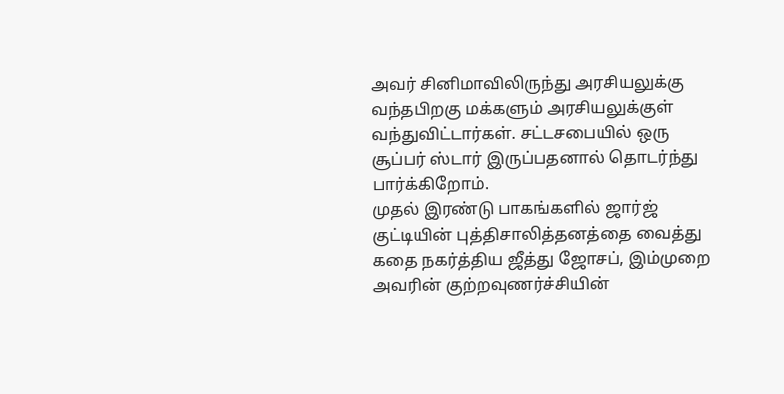அவர் சினிமாவிலிருந்து அரசியலுக்கு வந்தபிறகு மக்களும் அரசியலுக்குள் வந்துவிட்டார்கள். சட்டசபையில் ஒரு சூப்பர் ஸ்டார் இருப்பதனால் தொடர்ந்து பார்க்கிறோம்.
முதல் இரண்டு பாகங்களில் ஜார்ஜ் குட்டியின் புத்திசாலித்தனத்தை வைத்து கதை நகர்த்திய ஜீத்து ஜோசப், இம்முறை அவரின் குற்றவுணர்ச்சியின்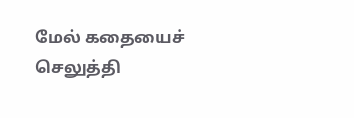மேல் கதையைச் செலுத்தி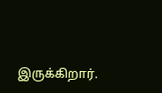இருக்கிறார்.